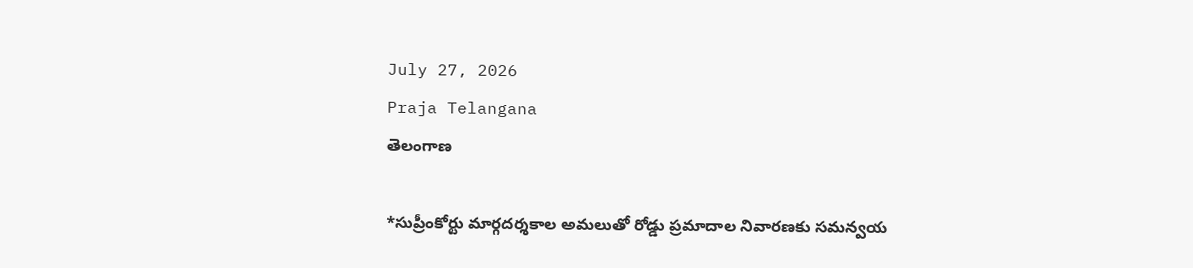July 27, 2026
Praja Telangana
తెలంగాణ

*సుప్రీంకోర్టు మార్గదర్శకాల అమలుతో రోడ్డు ప్రమాదాల నివారణకు సమన్వయ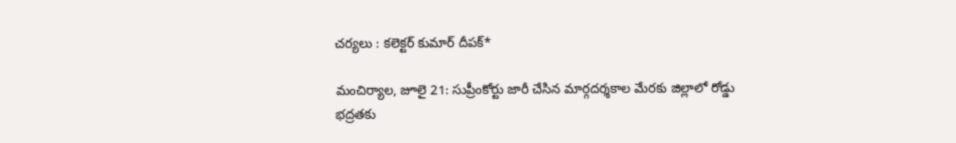చర్యలు : కలెక్టర్ కుమార్ దీపక్*

మంచిర్యాల, జూలై 21: సుప్రీంకోర్టు జారీ చేసిన మార్గదర్శకాల మేరకు జిల్లాలో రోడ్డు భద్రతకు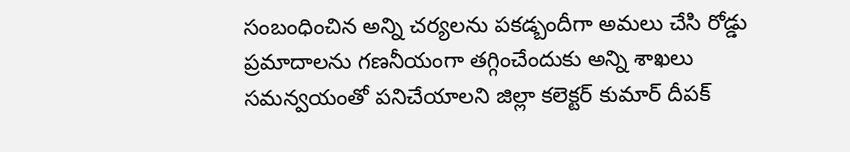సంబంధించిన అన్ని చర్యలను పకడ్బందీగా అమలు చేసి రోడ్డు ప్రమాదాలను గణనీయంగా తగ్గించేందుకు అన్ని శాఖలు సమన్వయంతో పనిచేయాలని జిల్లా కలెక్టర్ కుమార్ దీపక్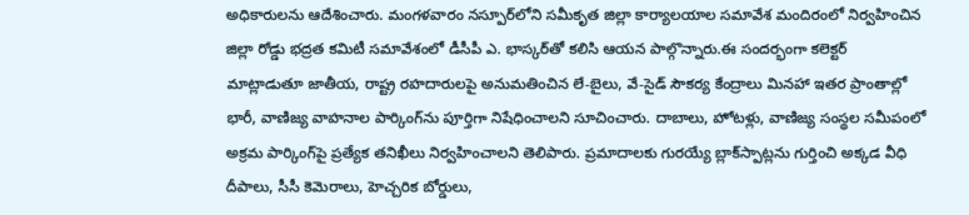అధికారులను ఆదేశించారు. మంగళవారం నస్పూర్‌లోని సమీకృత జిల్లా కార్యాలయాల సమావేశ మందిరంలో నిర్వహించిన జిల్లా రోడ్డు భద్రత కమిటీ సమావేశంలో డీసీపీ ఎ. భాస్కర్‌తో కలిసి ఆయన పాల్గొన్నారు.ఈ సందర్భంగా కలెక్టర్ మాట్లాడుతూ జాతీయ, రాష్ట్ర రహదారులపై అనుమతించిన లే-బైలు, వే-సైడ్ సౌకర్య కేంద్రాలు మినహా ఇతర ప్రాంతాల్లో భారీ, వాణిజ్య వాహనాల పార్కింగ్‌ను పూర్తిగా నిషేధించాలని సూచించారు. దాబాలు, హోటళ్లు, వాణిజ్య సంస్థల సమీపంలో అక్రమ పార్కింగ్‌పై ప్రత్యేక తనిఖీలు నిర్వహించాలని తెలిపారు. ప్రమాదాలకు గురయ్యే బ్లాక్‌స్పాట్లను గుర్తించి అక్కడ వీధి దీపాలు, సీసీ కెమెరాలు, హెచ్చరిక బోర్డులు,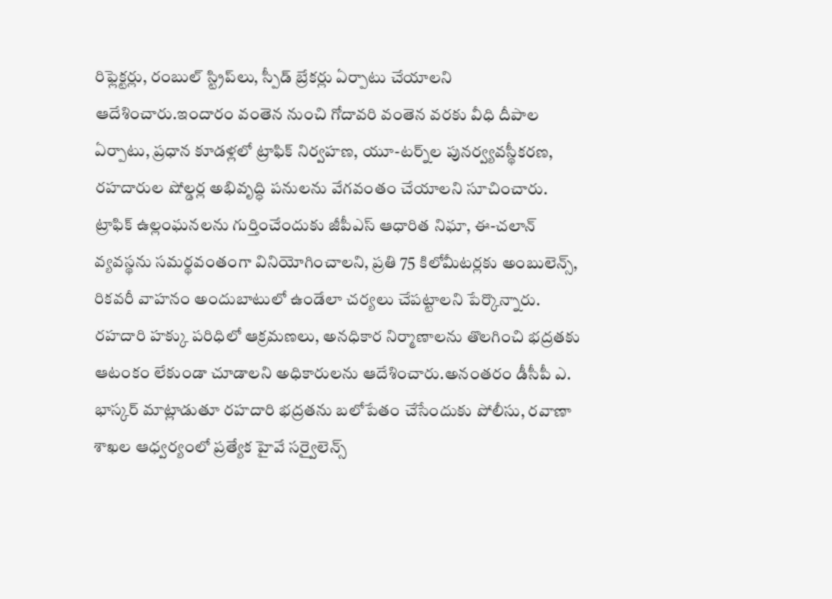రిఫ్లెక్టర్లు, రంబుల్ స్ట్రిప్‌లు, స్పీడ్ బ్రేకర్లు ఏర్పాటు చేయాలని ఆదేశించారు.ఇందారం వంతెన నుంచి గోదావరి వంతెన వరకు వీధి దీపాల ఏర్పాటు, ప్రధాన కూడళ్లలో ట్రాఫిక్ నిర్వహణ, యూ-టర్న్‌ల పునర్వ్యవస్థీకరణ, రహదారుల షోల్డర్ల అభివృద్ధి పనులను వేగవంతం చేయాలని సూచించారు. ట్రాఫిక్ ఉల్లంఘనలను గుర్తించేందుకు జీపీఎస్ ఆధారిత నిఘా, ఈ-చలాన్ వ్యవస్థను సమర్థవంతంగా వినియోగించాలని, ప్రతి 75 కిలోమీటర్లకు అంబులెన్స్, రికవరీ వాహనం అందుబాటులో ఉండేలా చర్యలు చేపట్టాలని పేర్కొన్నారు. రహదారి హక్కు పరిధిలో ఆక్రమణలు, అనధికార నిర్మాణాలను తొలగించి భద్రతకు ఆటంకం లేకుండా చూడాలని అధికారులను ఆదేశించారు.అనంతరం డీసీపీ ఎ. భాస్కర్ మాట్లాడుతూ రహదారి భద్రతను బలోపేతం చేసేందుకు పోలీసు, రవాణా శాఖల ఆధ్వర్యంలో ప్రత్యేక హైవే సర్వైలెన్స్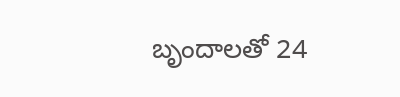బృందాలతో 24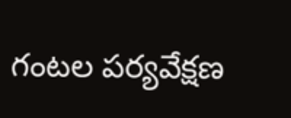గంటల పర్యవేక్షణ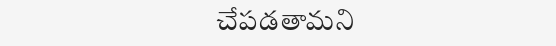చేపడతామని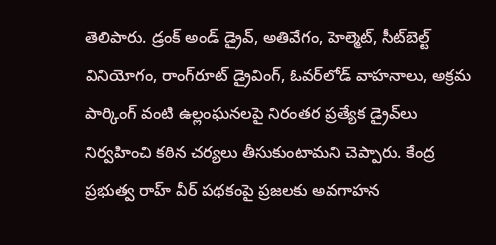తెలిపారు. డ్రంక్ అండ్ డ్రైవ్, అతివేగం, హెల్మెట్, సీట్‌బెల్ట్ వినియోగం, రాంగ్‌రూట్ డ్రైవింగ్, ఓవర్‌లోడ్ వాహనాలు, అక్రమ పార్కింగ్ వంటి ఉల్లంఘనలపై నిరంతర ప్రత్యేక డ్రైవ్‌లు నిర్వహించి కఠిన చర్యలు తీసుకుంటామని చెప్పారు. కేంద్ర ప్రభుత్వ రాహ్ వీర్ పథకంపై ప్రజలకు అవగాహన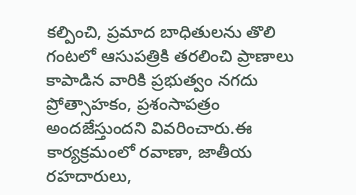కల్పించి, ప్రమాద బాధితులను తొలి గంటలో ఆసుపత్రికి తరలించి ప్రాణాలు కాపాడిన వారికి ప్రభుత్వం నగదు ప్రోత్సాహకం, ప్రశంసాపత్రం అందజేస్తుందని వివరించారు.ఈ కార్యక్రమంలో రవాణా, జాతీయ రహదారులు,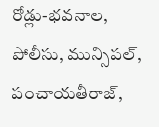రోడ్లు-భవనాల, పోలీసు, మున్సిపల్, పంచాయతీరాజ్,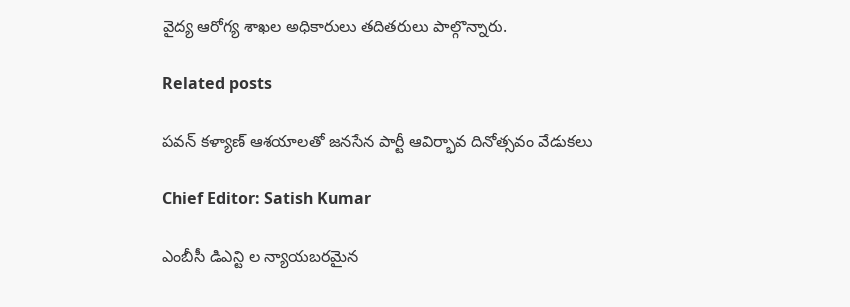వైద్య ఆరోగ్య శాఖల అధికారులు తదితరులు పాల్గొన్నారు.

Related posts

పవన్ కళ్యాణ్ ఆశయాలతో జనసేన పార్టీ ఆవిర్భావ దినోత్సవం వేడుకలు

Chief Editor: Satish Kumar

ఎంబీసీ డిఎన్టి ల న్యాయబరమైన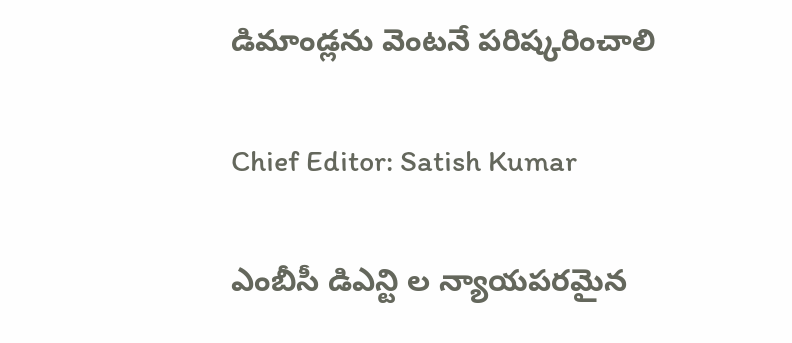డిమాండ్లను వెంటనే పరిష్కరించాలి

Chief Editor: Satish Kumar

ఎంబీసీ డిఎన్టి ల న్యాయపరమైన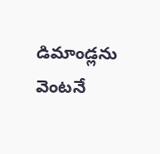డిమాండ్లను వెంటనే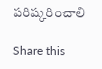పరిష్కరించాలి

Share this